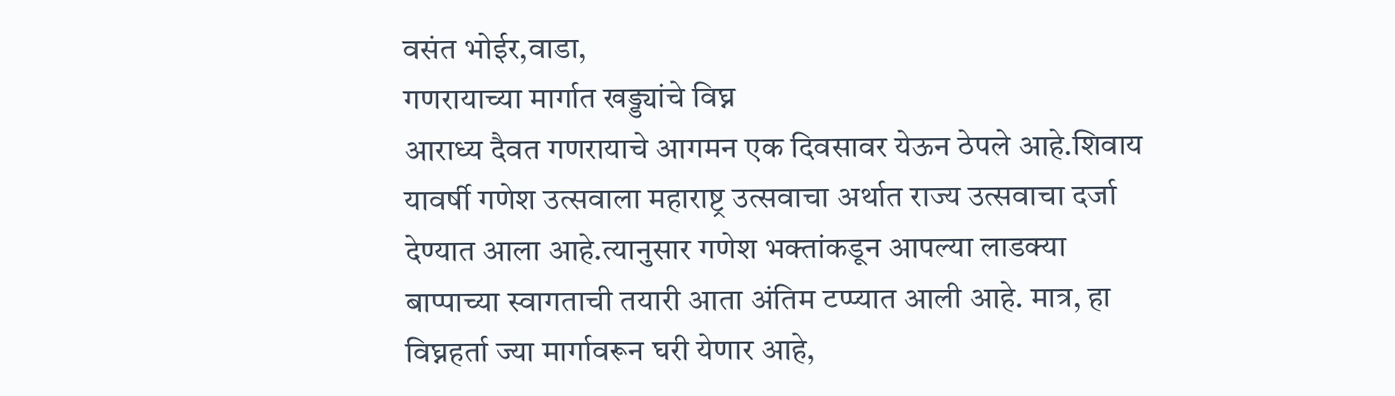वसंत भोईर,वाडा,
गणरायाच्या मार्गात खड्ड्यांचे विघ्न
आराध्य दैवत गणरायाचे आगमन एक दिवसावर येऊन ठेपले आहे.शिवाय यावर्षी गणेश उत्सवाला महाराष्ट्र उत्सवाचा अर्थात राज्य उत्सवाचा दर्जा देण्यात आला आहे.त्यानुसार गणेश भक्तांकडून आपल्या लाडक्या बाप्पाच्या स्वागताची तयारी आता अंतिम टप्प्यात आली आहे. मात्र, हा विघ्नहर्ता ज्या मार्गावरून घरी येणार आहे,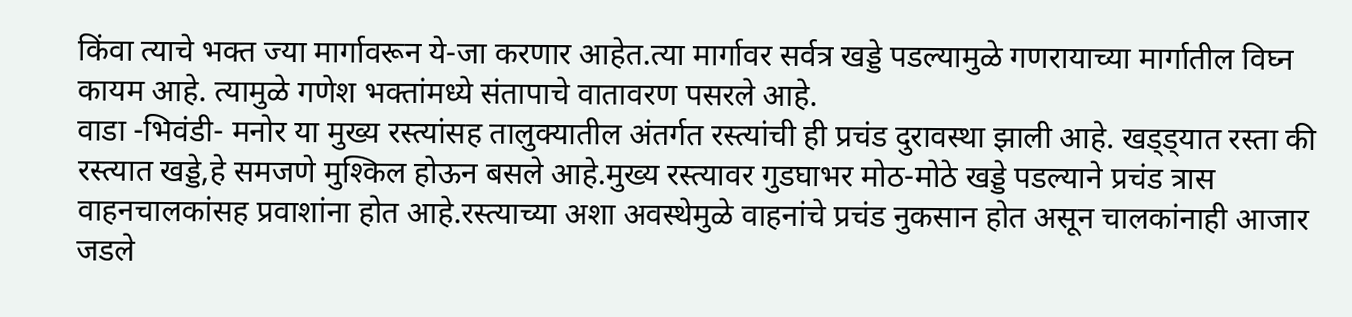किंवा त्याचे भक्त ज्या मार्गावरून ये-जा करणार आहेत.त्या मार्गावर सर्वत्र खड्डे पडल्यामुळे गणरायाच्या मार्गातील विघ्न कायम आहे. त्यामुळे गणेश भक्तांमध्ये संतापाचे वातावरण पसरले आहे.
वाडा -भिवंडी- मनोर या मुख्य रस्त्यांसह तालुक्यातील अंतर्गत रस्त्यांची ही प्रचंड दुरावस्था झाली आहे. खड्ड्यात रस्ता की रस्त्यात खड्डे,हे समजणे मुश्किल होऊन बसले आहे.मुख्य रस्त्यावर गुडघाभर मोठ-मोठे खड्डे पडल्याने प्रचंड त्रास वाहनचालकांसह प्रवाशांना होत आहे.रस्त्याच्या अशा अवस्थेमुळे वाहनांचे प्रचंड नुकसान होत असून चालकांनाही आजार जडले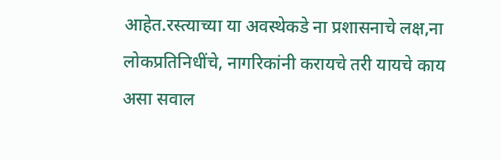आहेत.रस्त्याच्या या अवस्थेकडे ना प्रशासनाचे लक्ष,ना लोकप्रतिनिधींचे, नागरिकांनी करायचे तरी यायचे काय असा सवाल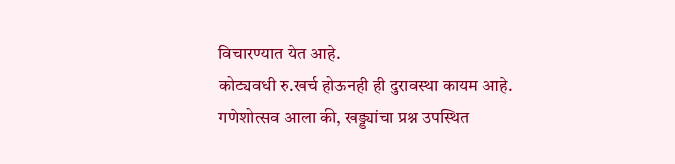विचारण्यात येत आहे.
कोट्यवधी रु.खर्च होऊनही ही दुरावस्था कायम आहे. गणेशोत्सव आला की, खड्ड्यांचा प्रश्न उपस्थित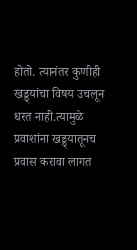होतो. त्यानंतर कुणीही खड्ड्यांचा विषय उचलून धरत नाही.त्यामुळे प्रवाशांना खड्ड्यातूनच प्रवास करावा लागत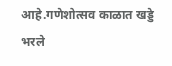आहे.गणेशोत्सव काळात खड्डे भरले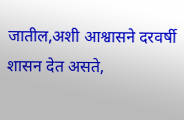जातील,अशी आश्वासने दरवर्षी शासन देत असते,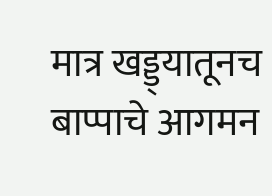मात्र खड्ड्यातूनच बाप्पाचे आगमन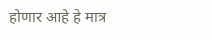होणार आहे हे मात्र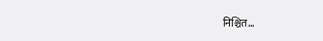निश्चित…